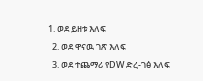1. ወደ ይዘቱ እለፍ
  2. ወደ ዋናዉ ገጽ እለፍ
  3. ወደ ተጨማሪ የDW ድረ-ገፅ እለፍ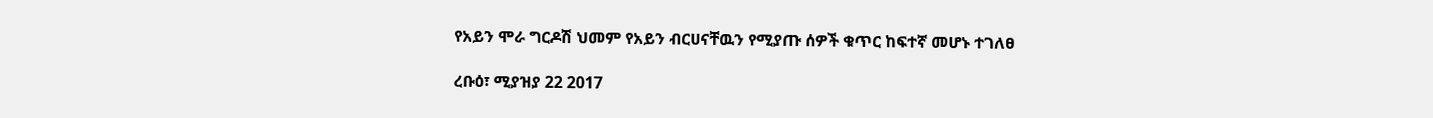የአይን ሞራ ግርዶሽ ህመም የአይን ብርሀናቸዉን የሚያጡ ሰዎች ቁጥር ከፍተኛ መሆኑ ተገለፀ

ረቡዕ፣ ሚያዝያ 22 2017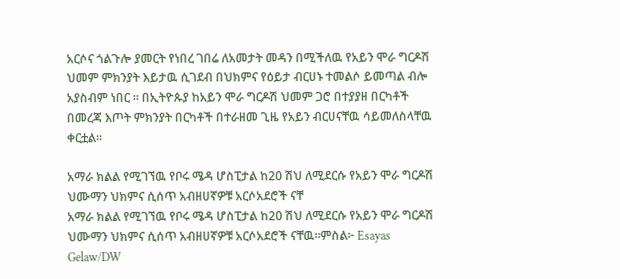አርሶና ጎልጉሎ ያመርት የነበረ ገበሬ ለአመታት መዳን በሚችለዉ የአይን ሞራ ግርዶሽ ህመም ምክንያት እይታዉ ሲገደብ በህክምና የዕይታ ብርሀኑ ተመልሶ ይመጣል ብሎ አያስብም ነበር ። በኢትዮጱያ ከአይን ሞራ ግርዶሽ ህመም ጋሮ በተያያዘ በርካቶች በመረጃ እጦት ምክንያት በርካቶች በተራዘመ ጊዜ የአይን ብርሀናቸዉ ሳይመለስላቸዉ ቀርቷል።

አማራ ክልል የሚገኘዉ የቦሩ ሜዳ ሆስፒታል ከ20 ሽህ ለሚደርሱ የአይን ሞራ ግርዶሽ ህሙማን ህክምና ሲሰጥ አብዘሀኛዎቹ አርሶአደሮች ናቸ
አማራ ክልል የሚገኘዉ የቦሩ ሜዳ ሆስፒታል ከ20 ሽህ ለሚደርሱ የአይን ሞራ ግርዶሽ ህሙማን ህክምና ሲሰጥ አብዘሀኛዎቹ አርሶአደሮች ናቸዉ።ምስል፦ Esayas Gelaw/DW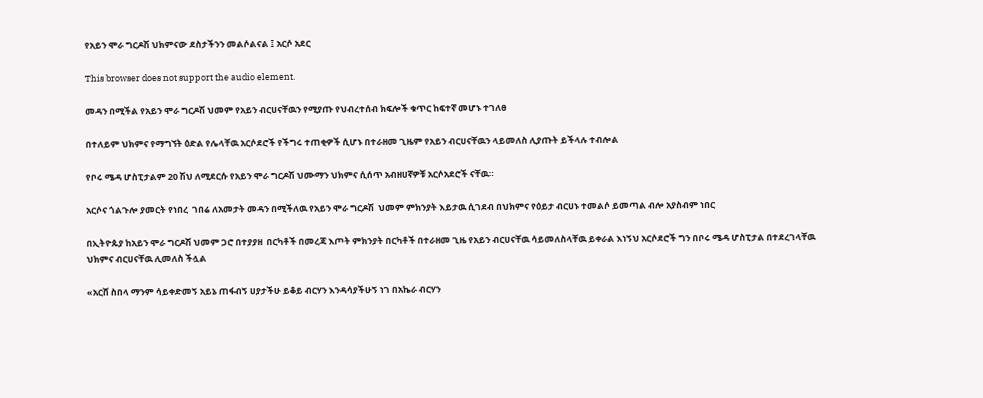የአይን ሞራ ግርዶሽ ህክምናው ደስታችንን መልሶልናል ፤ አርሶ አደር

This browser does not support the audio element.

መዳን በሚችል የአይን ሞራ ግርዶሽ ህመም የአይን ብርሀናቸዉን የሚያጡ የህብረተሰብ ክፍሎች ቁጥር ከፍተኛ መሆኑ ተገለፀ

በተለይም ህክምና የማግኘት ዕድል የሌላቸዉ አርሶደሮች የችግሩ ተጠቂዎች ሲሆኑ በተራዘመ ጊዜም የአይን ብርሀናቸዉን ላይመለስ ሊያጡት ይችላሉ ተብሎል

የቦሩ ሜዳ ሆስፒታልም 20 ሽህ ለሚደርሱ የአይን ሞራ ግርዶሽ ህሙማን ህክምና ሲሰጥ አብዘሀኛዎቹ አርሶአደሮች ናቸዉ።

አርሶና ጎልጉሎ ያመርት የነበረ  ገበሬ ለአመታት መዳን በሚችለዉ የአይን ሞራ ግርዶሽ  ህመም ምክንያት እይታዉ ሲገደብ በህክምና የዕይታ ብርሀኑ ተመልሶ ይመጣል ብሎ አያስብም ነበር

በኢትዮጱያ ከአይን ሞራ ግርዶሽ ህመም ጋሮ በተያያዘ  በርካቶች በመረጃ እጦት ምክንያት በርካቶች በተራዘመ ጊዜ የአይን ብርሀናቸዉ ሳይመለስላቸዉ ይቀራል እነኝህ አርሶደሮች ግን በቦሩ ሜዳ ሆስፒታል በተደረገላቸዉ ህክምና ብርሀናቸዉ ሊመለስ ችሏል

«አርሸ ስበላ ማንም ሳይቀድመኝ አይኔ ጠፋብኝ ሀያታችሁ ይቆይ ብርሃን እንዳሳያችሁኝ ነገ በአኬራ ብርሃን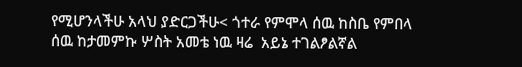የሚሆንላችሁ አላህ ያድርጋችሁ< ጎተራ የምሞላ ሰዉ ከስቤ የምበላ ሰዉ ከታመምኩ ሦስት አመቴ ነዉ ዛሬ  አይኔ ተገልፆልኛል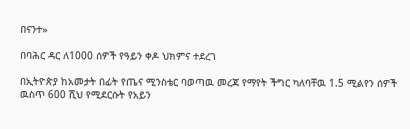በናንተ»

በባሕር ዳር ለ1000 ሰዎች የዓይን ቀዶ ህክምና ተደረገ

በኢትዮጵያ ከአመታት በፊት የጤና ሚንስቴር ባወጣዉ መረጃ የማየት ችግር ካለባቸዉ 1.5 ሚልየን ሰዎች ዉስጥ 600 ሺህ የሚደርሱት የአይን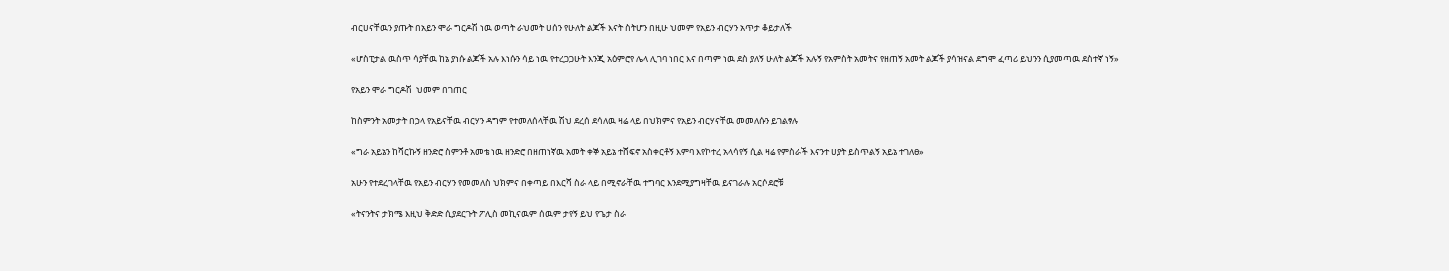ብርሀናቸዉን ያጡት በአይን ሞራ ግርዶሽ ነዉ ወጣት ራህመት ሀሰን የሁለት ልጆች እናት ስትሆን በዚሁ ህመም የአይን ብርሃን አጥታ ቆይታለች

«ሆስፒታል ዉስጥ ሳያቸዉ ከኔ ያነሱ ልጆች አሉ እነሱን ሳይ ነዉ የተረጋጋሁት እንጂ አዕምሮየ ሌላ ሊገባ ነበር እና በጣም ነዉ ደስ ያለኝ ሁለት ልጆች አሉኝ የአምስት አመትና የዘጠኝ አመት ልጆች ያሳዝናል ደግሞ ፈጣሪ ይህንን ሲያመጣዉ ደስተኛ ነኝ»

የአይን ሞራ ግርዶሽ  ህመም በገጠር

ከስምንት አመታት በኃላ የአይናቸዉ ብርሃን ዳግም የተመለሰላቸዉ ሽህ ደረሰ ደሳለዉ ዛሬ ላይ በህክምና የአይን ብርሃናቸዉ መመለሱን ይገልፃሉ

«ግራ አይኔን ከሻርኩኝ ዘንድሮ ስምንቶ አመቴ ነዉ ዘንድሮ በዘጠነኛዉ አመት ቀኞ አይኔ ተሸፍኖ አስቀርቶኝ እምባ እየኮተረ አላሳየኝ ሲል ዛሬ የምስራች እናንተ ሀያት ይስጥልኝ አይኔ ተገለፀ»

አሁን የተደረገላቸዉ የአይን ብርሃን የመመለስ ህክምና በቀጣይ በእርሻ ስራ ላይ በሚኖራቸዉ ተግባር እንደሚያግዛቸዉ ይናገራሉ አርሶደሮቹ

«ትናንትና ታክሜ እዚህ ቅድድ ሲያደርጉት ፖሊስ መኪናዉም ሰዉም ታየኝ ይህ የጌታ ስራ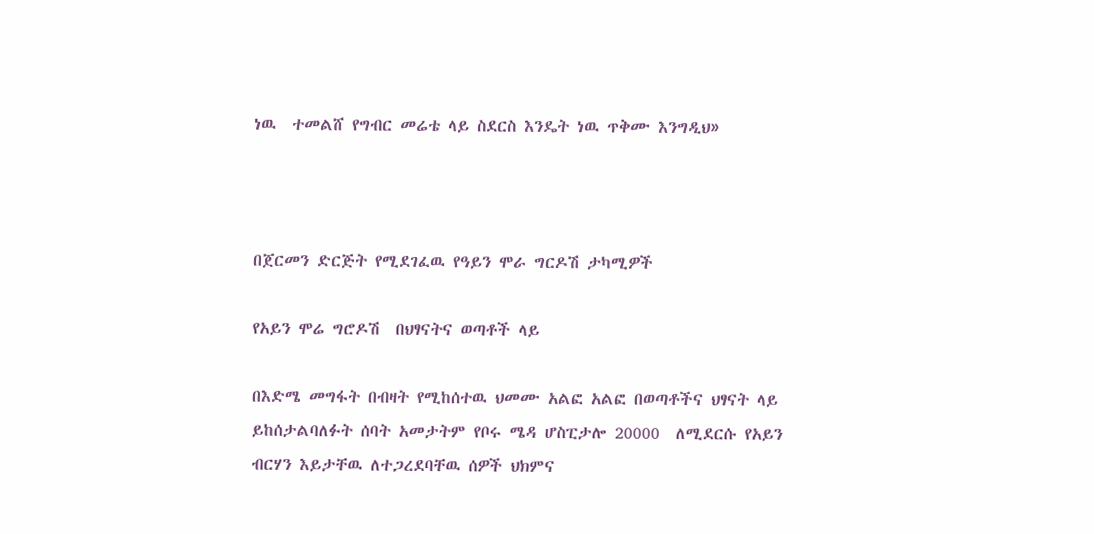ነዉ  ተመልሸ የግብር መሬቴ ላይ ስደርስ እንዴት ነዉ ጥቅሙ እንግዲህ»



በጀርመን ድርጅት የሚደገፈዉ የዓይን ሞራ ግርዶሽ ታካሚዎች

የአይን ሞሬ ግሮዶሽ  በህፃናትና ወጣቶች ላይ

በእድሜ መግፋት በብዛት የሚከሰተዉ ህመሙ አልፎ አልፎ በወጣቶችና ህፃናት ላይ ይከሰታልባለፉት ሰባት አመታትም የቦሩ ሜዳ ሆስፒታሎ 20000  ለሚደርሱ የአይን ብርሃን እይታቸዉ ለተጋረደባቸዉ ሰዎች ህክምና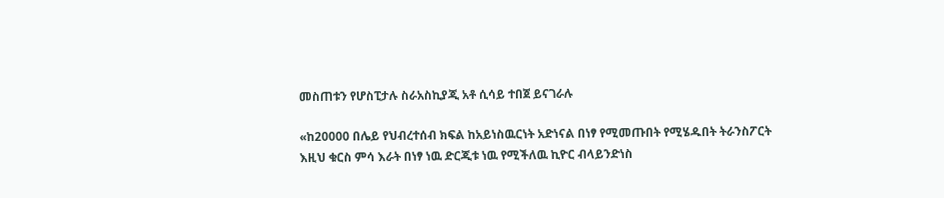መስጠቱን የሆስፒታሉ ስራአስኪያጂ አቶ ሲሳይ ተበጀ ይናገራሉ

«ከ20000 በሌይ የህብረተሰብ ክፍል ከአይነስዉርነት አድነናል በነፃ የሚመጡበት የሚሄዱበት ትራንስፖርት እዚህ ቁርስ ምሳ እራት በነፃ ነዉ ድርጂቱ ነዉ የሚችለዉ ኪዮር ብላይንድነስ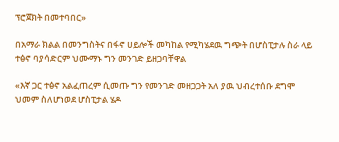ፕሮጀክት በመተባበር»

በአማራ ክልል በመንግስትና በፋኖ ሀይሎች መካከል የሚካሄደዉ ግጭት በሆስፒታሉ ስራ ላይ ተፅኖ ባያሳድርም ህሙማኑ ግን መንገድ ይዘጋባቸዋል

«እኛ ጋር ተፅኖ አልፈጠረም ሲመጡ ግን የመንገድ መዘጋጋት አለ ያዉ ህብረተሰቡ ደግሞ ህመም ስለሆነወደ ሆስፒታል ሄዶ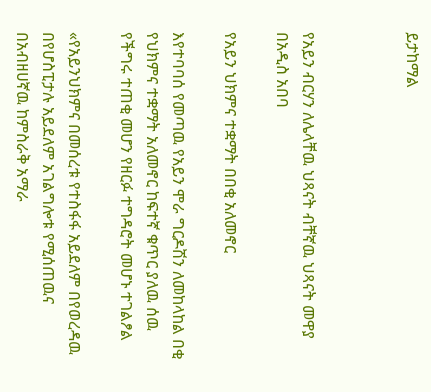ይታከማል



የአይን ብርሃን ለሌላቸዉ ህጻናት ብቸኛዉ ህጻናት መዋያ በአዲስ አበባ

የአይን ህክምና ተቋማት በበቂ አለመኖር

እየተባባሰ የመጣዉ የአይን ሞራ ግርዶሽን ለመከላከል በቂ የህክምና ተቋማት አለመኖር ከፍተኛ ቁጥር ያለዉ ሰዉ የችግሩ ተጠቂ መሆን የዘርፉ ተግዳሮት መሆኑ ተገልፆል

«የአይንህክምና በመሰረቱ የተስፋፋ አይደለም በየወረዳዉ በየሆስፒታሉ አይደለም አገልግሎቱ የሚሰጠዉና በአብዘሀኛዉ ከምስራቅ አማራ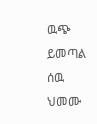ዉጭ ይመጣል ሰዉ ህመሙ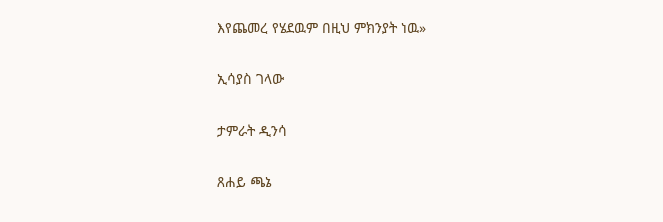እየጨመረ የሄደዉም በዚህ ምክንያት ነዉ»

ኢሳያስ ገላው

ታምራት ዲንሳ

ጸሐይ ጫኔ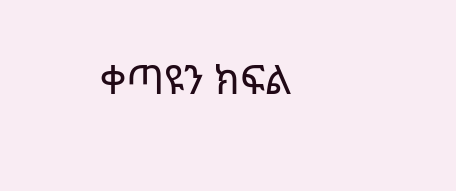ቀጣዩን ክፍል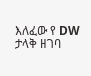እለፈው የ DW ታላቅ ዘገባ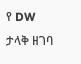የ DW ታላቅ ዘገባ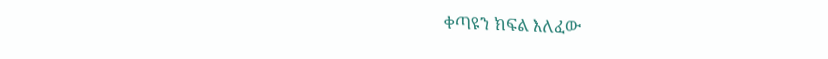ቀጣዩን ክፍል እለፈው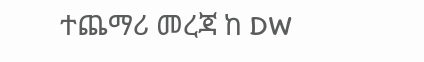ተጨማሪ መረጃ ከ DW